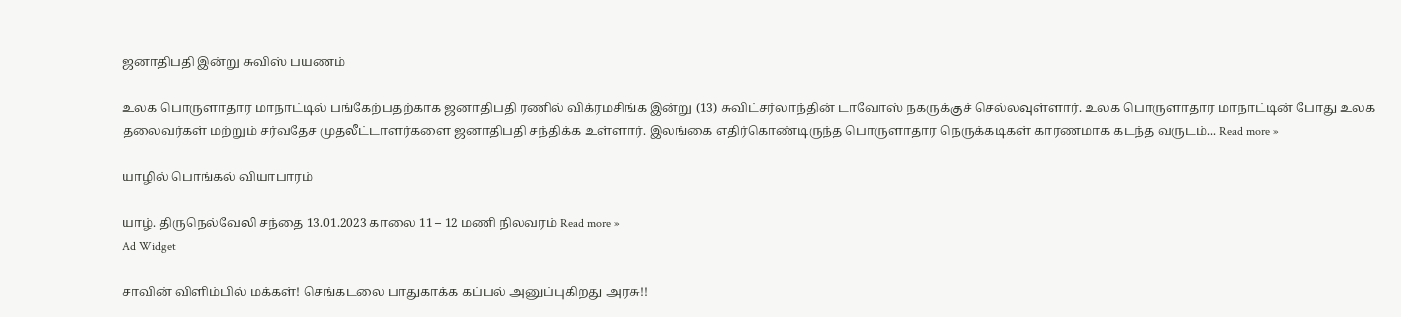ஜனாதிபதி இன்று சுவிஸ் பயணம்

உலக பொருளாதார மாநாட்டில் பங்கேற்பதற்காக ஜனாதிபதி ரணில் விக்ரமசிங்க இன்று (13) சுவிட்சர்லாந்தின் டாவோஸ் நகருக்குச் செல்லவுள்ளார். உலக பொருளாதார மாநாட்டின் போது உலக தலைவர்கள் மற்றும் சர்வதேச முதலீட்டாளர்களை ஜனாதிபதி சந்திக்க உள்ளார். இலங்கை எதிர்கொண்டிருந்த பொருளாதார நெருக்கடிகள் காரணமாக கடந்த வருடம்... Read more »

யாழில் பொங்கல் வியாபாரம்

யாழ். திருநெல்வேலி சந்தை 13.01.2023 காலை 11 – 12 மணி நிலவரம் Read more »
Ad Widget

சாவின் விளிம்பில் மக்கள்! செங்கடலை பாதுகாக்க கப்பல் அனுப்புகிறது அரசு!!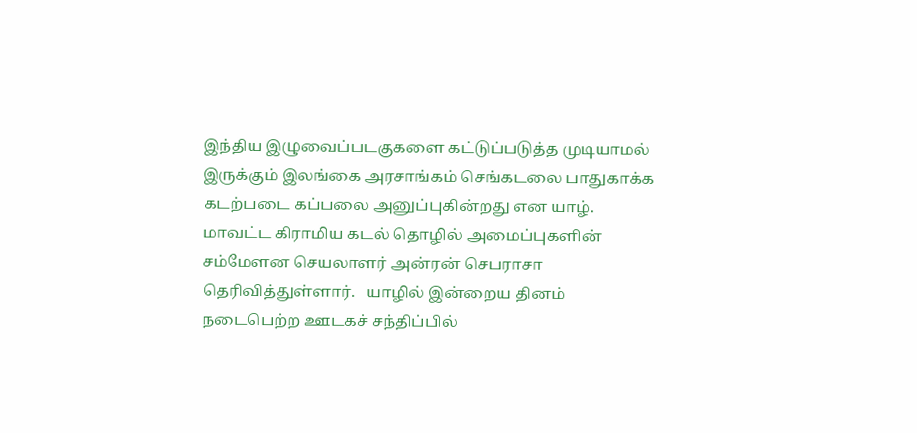இந்திய இழுவைப்படகுகளை கட்டுப்படுத்த முடியாமல் இருக்கும் இலங்கை அரசாங்கம் செங்கடலை பாதுகாக்க கடற்படை கப்பலை அனுப்புகின்றது என யாழ். மாவட்ட கிராமிய கடல் தொழில் அமைப்புகளின் சம்மேளன செயலாளர் அன்ரன் செபராசா தெரிவித்துள்ளார்.   யாழில் இன்றைய தினம் நடைபெற்ற ஊடகச் சந்திப்பில்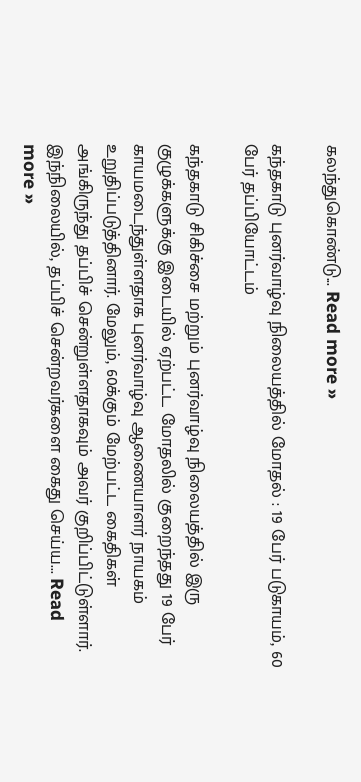கலந்துகொண்டு... Read more »

கந்தகாடு புனர்வாழ்வு நிலையத்தில் மோதல் : 19 பேர் படுகாயம், 60 பேர் தப்பியோட்டம்

கந்தகாடு சிகிச்சை மற்றும் புனர்வாழ்வு நிலையத்தில் இரு குழுக்களுக்கு இடையில் ஏற்பட்ட மோதலில் குறைந்தது 19 பேர் காயமடைந்துள்ளதாக புனர்வாழ்வு ஆணையாளர் நாயகம் உறுதிப்படுத்தினார். மேலும், 60க்கும் மேற்பட்ட கைதிகள் அங்கிருந்து தப்பிச் சென்றுள்ளதாகவும் அவர் குறிப்பிட்டுள்ளார். இந்நிலையில், தப்பிச் சென்றவர்களை கைது செய்ய... Read more »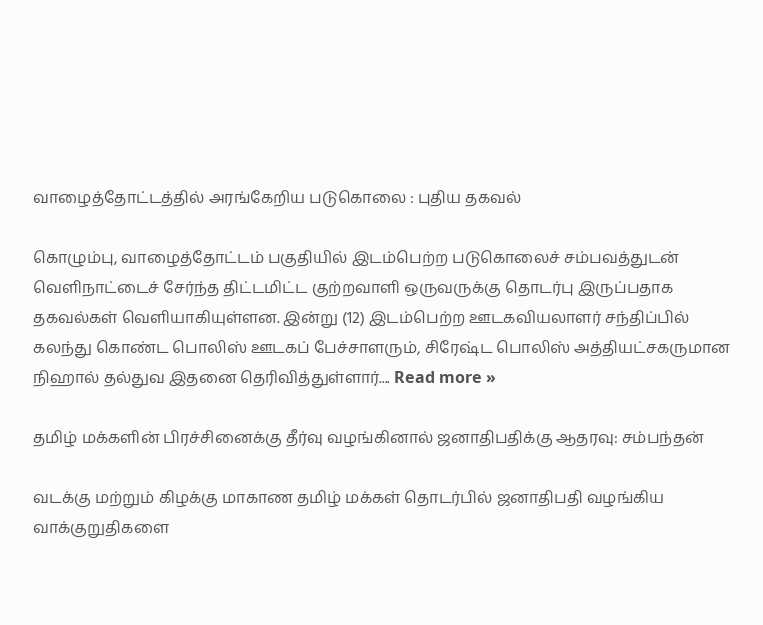வாழைத்தோட்டத்தில் அரங்கேறிய படுகொலை : புதிய தகவல்

கொழும்பு, வாழைத்தோட்டம் பகுதியில் இடம்பெற்ற படுகொலைச் சம்பவத்துடன் வெளிநாட்டைச் சேர்ந்த திட்டமிட்ட குற்றவாளி ஒருவருக்கு தொடர்பு இருப்பதாக தகவல்கள் வெளியாகியுள்ளன. இன்று (12) இடம்பெற்ற ஊடகவியலாளர் சந்திப்பில் கலந்து கொண்ட பொலிஸ் ஊடகப் பேச்சாளரும், சிரேஷ்ட பொலிஸ் அத்தியட்சகருமான நிஹால் தல்துவ இதன‍ை தெரிவித்துள்ளார்.... Read more »

தமிழ் மக்களின் பிரச்சினைக்கு தீர்வு வழங்கினால் ஜனாதிபதிக்கு ஆதரவு: சம்பந்தன்

வடக்கு மற்றும் கிழக்கு மாகாண தமிழ் மக்கள் தொடர்பில் ஜனாதிபதி வழங்கிய வாக்குறுதிகளை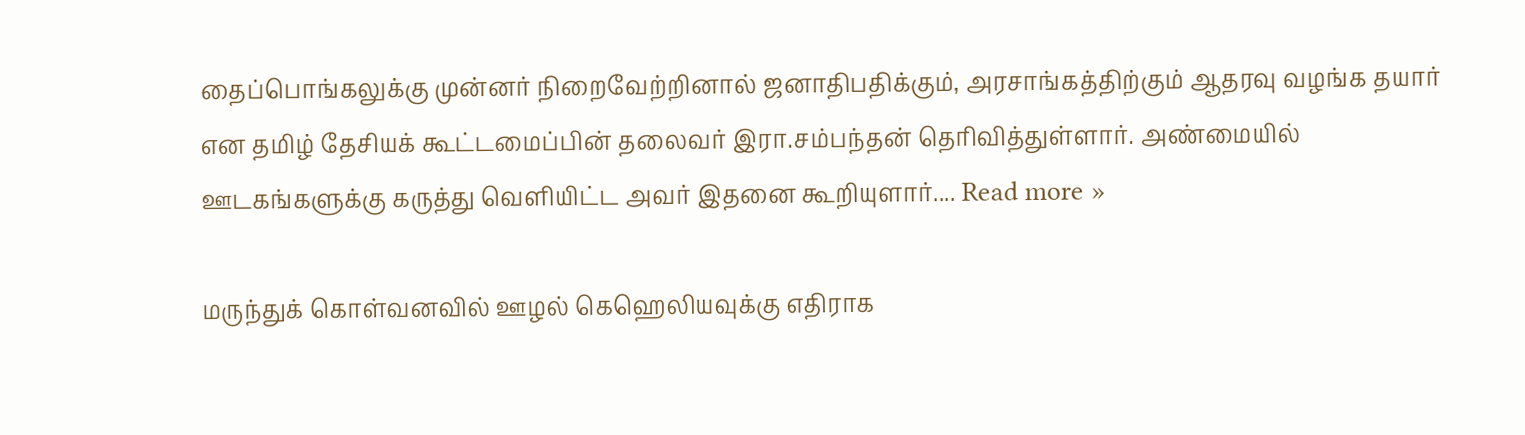தைப்பொங்கலுக்கு முன்னர் நிறைவேற்றினால் ஜனாதிபதிக்கும், அரசாங்கத்திற்கும் ஆதரவு வழங்க தயார் என தமிழ் தேசியக் கூட்டமைப்பின் தலைவர் இரா.சம்பந்தன் தெரிவித்துள்ளார். அண்மையில் ஊடகங்களுக்கு கருத்து வெளியிட்ட அவர் இதனை கூறியுளார்.... Read more »

மருந்துக் கொள்வனவில் ஊழல் கெஹெலியவுக்கு எதிராக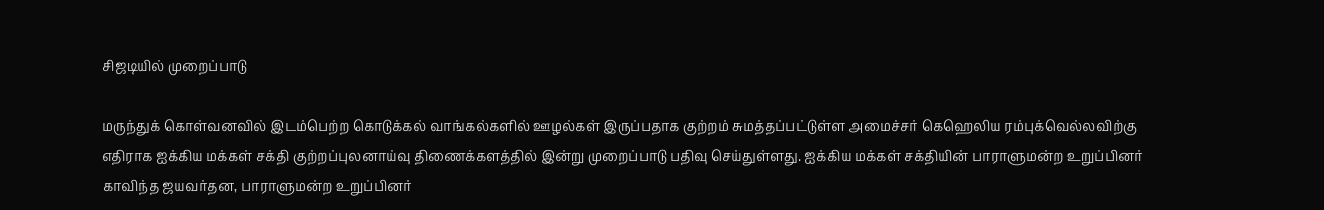சிஜடியில் முறைப்பாடு

மருந்துக் கொள்வனவில் இடம்பெற்ற கொடுக்கல் வாங்கல்களில் ஊழல்கள் இருப்பதாக குற்றம் சுமத்தப்பட்டுள்ள அமைச்சர் கெஹெலிய ரம்புக்வெல்லவிற்கு எதிராக ஐக்கிய மக்கள் சக்தி குற்றப்புலனாய்வு திணைக்களத்தில் இன்று முறைப்பாடு பதிவு செய்துள்ளது. ஐக்கிய மக்கள் சக்தியின் பாராளுமன்ற உறுப்பினர் காவிந்த ஜயவர்தன, பாராளுமன்ற உறுப்பினர்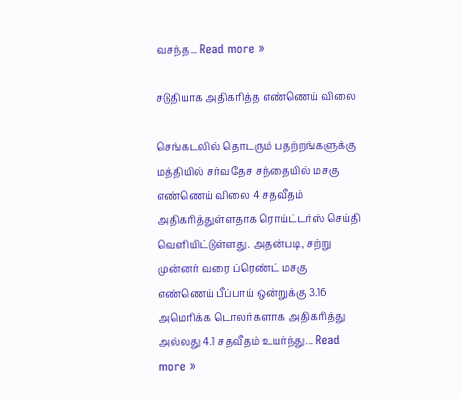வசந்த... Read more »

சடுதியாக அதிகரித்த எண்ணெய் விலை

செங்கடலில் தொடரும் பதற்றங்களுக்கு மத்தியில் சர்வதேச சந்தையில் மசகு எண்ணெய் விலை 4 சதவீதம் அதிகரித்துள்ளதாக ரொய்ட்டர்ஸ் செய்தி வெளியிட்டுள்ளது. அதன்படி, சற்று முன்னர் வரை ப்ரெண்ட் மசகு எண்ணெய் பீப்பாய் ஒன்றுக்கு 3.16 அமெரிக்க டொலர்களாக அதிகரித்து அல்லது 4.1 சதவீதம் உயர்ந்து... Read more »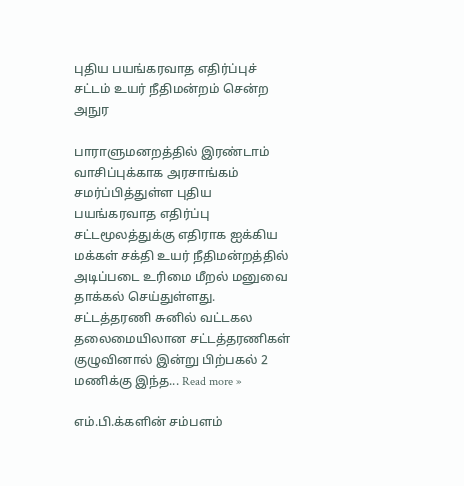புதிய பயங்கரவாத எதிர்ப்புச் சட்டம் உயர் நீதிமன்றம் சென்ற அநுர

பாராளுமனறத்தில் இரண்டாம் வாசிப்புக்காக அரசாங்கம் சமர்ப்பித்துள்ள புதிய பயங்கரவாத எதிர்ப்பு சட்டமூலத்துக்கு எதிராக ஐக்கிய மக்கள் சக்தி உயர் நீதிமன்றத்தில் அடிப்படை உரிமை மீறல் மனுவை தாக்கல் செய்துள்ளது. சட்டத்தரணி சுனில் வட்டகல தலைமையிலான சட்டத்தரணிகள் குழுவினால் இன்று பிற்பகல் 2 மணிக்கு இந்த... Read more »

எம்.பி.க்களின் சம்பளம்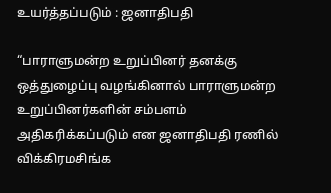உயர்த்தப்படும் : ஜனாதிபதி

“பாராளுமன்ற உறுப்பினர் தனக்கு ஒத்துழைப்பு வழங்கினால் பாராளுமன்ற உறுப்பினர்களின் சம்பளம் அதிகரிக்கப்படும் என ஜனாதிபதி ரணில் விக்கிரமசிங்க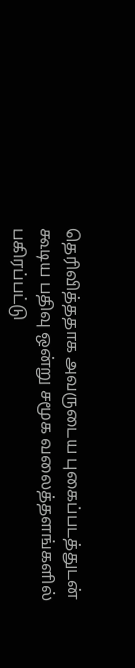தெரிவித்ததாக அவருடைய புகைப்படத்துடன் கூடிய பதிவு ஒன்று சமூக வலைத்தளங்களில் பகிரப்பட்டு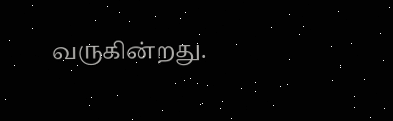வருகின்றது.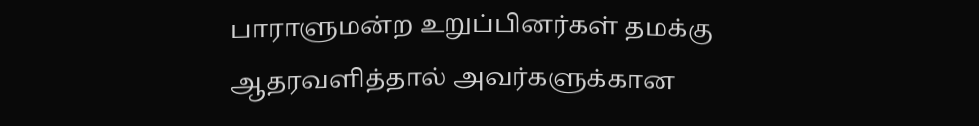பாராளுமன்ற உறுப்பினர்கள் தமக்கு ஆதரவளித்தால் அவர்களுக்கான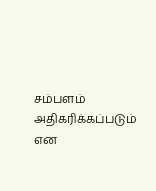சம்பளம் அதிகரிக்கப்படும் என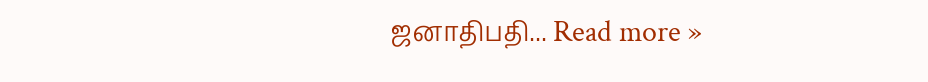ஜனாதிபதி... Read more »